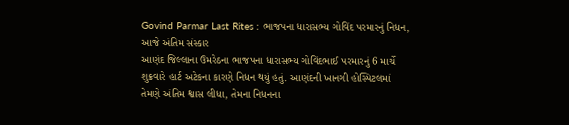Govind Parmar Last Rites : ભાજપના ધારાસભ્ય ગોવિંદ પરમારનું નિધન, આજે અંતિમ સંસ્કાર
આણંદ જિલ્લાના ઉમરેઠના ભાજપના ધારાસભ્ય ગોવિંદભાઈ પરમારનું 6 માર્ચે શુક્રવારે હાર્ટ અટેકના કારણે નિધન થયું હતું. આણંદની ખાનગી હોસ્પિટલમાં તેમણે અંતિમ શ્વાસ લીધા, તેમના નિધનના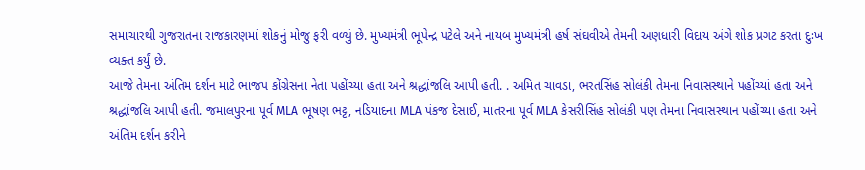સમાચારથી ગુજરાતના રાજકારણમાં શોકનું મોજુ ફરી વળ્યું છે. મુખ્યમંત્રી ભૂપેન્દ્ર પટેલે અને નાયબ મુખ્યમંત્રી હર્ષ સંઘવીએ તેમની અણધારી વિદાય અંગે શોક પ્રગટ કરતા દુઃખ વ્યક્ત કર્યું છે.
આજે તેમના અંતિમ દર્શન માટે ભાજપ કોંગ્રેસના નેતા પહોંચ્યા હતા અને શ્રદ્ધાંજલિ આપી હતી. . અમિત ચાવડા, ભરતસિંહ સોલંકી તેમના નિવાસસ્થાને પહોંચ્યાં હતા અને શ્રદ્ધાંજલિ આપી હતી. જમાલપુરના પૂર્વ MLA ભૂષણ ભટ્ટ, નડિયાદના MLA પંકજ દેસાઈ, માતરના પૂર્વ MLA કેસરીસિંહ સોલંકી પણ તેમના નિવાસસ્થાન પહોંચ્યા હતા અને અંતિમ દર્શન કરીને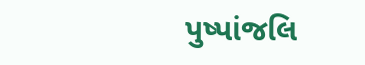પુષ્પાંજલિ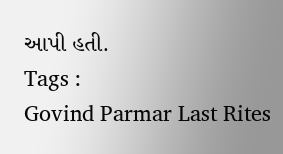આપી હતી.
Tags :
Govind Parmar Last Rites